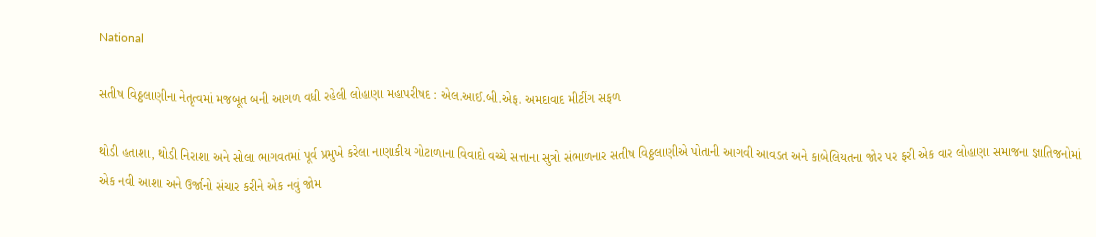National

સતીષ વિઠ્ઠલાણીના નેતૃત્વમાં મજબૂત બની આગળ વધી રહેલી લોહાણા મહાપરીષદ : એલ.આઈ.બી.એફ. અમદાવાદ મીટીંગ સફળ

થોડી હતાશા, થોડી નિરાશા અને સોલા ભાગવતમાં પૂર્વ પ્રમુખે કરેલા નાણાકીય ગોટાળાના વિવાદો વચ્ચે સત્તાના સુત્રો સંભાળનાર સતીષ વિઠ્ઠલાણીએ પોતાની આગવી આવડત અને કાબેલિયતના જોર પર ફરી એક વાર લોહાણા સમાજના જ્ઞાતિજનોમાં એક નવી આશા અને ઉર્જાનો સંચાર કરીને એક નવું જોમ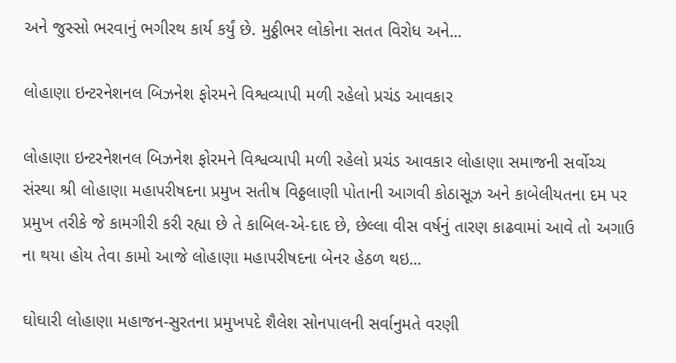અને જુસ્સો ભરવાનું ભગીરથ કાર્ય કર્યું છે. મુઠ્ઠીભર લોકોના સતત વિરોધ અને...

લોહાણા ઇન્ટરનેશનલ બિઝનેશ ફોરમને વિશ્વવ્યાપી મળી રહેલો પ્રચંડ આવકાર

લોહાણા ઇન્ટરનેશનલ બિઝનેશ ફોરમને વિશ્વવ્યાપી મળી રહેલો પ્રચંડ આવકાર લોહાણા સમાજની સર્વોચ્ચ સંસ્થા શ્રી લોહાણા મહાપરીષદના પ્રમુખ સતીષ વિઠ્ઠલાણી પોતાની આગવી કોઠાસૂઝ અને કાબેલીયતના દમ પર પ્રમુખ તરીકે જે કામગીરી કરી રહ્યા છે તે કાબિલ-એ-દાદ છે, છેલ્લા વીસ વર્ષનું તારણ કાઢવામાં આવે તો અગાઉ ના થયા હોય તેવા કામો આજે લોહાણા મહાપરીષદના બેનર હેઠળ થઇ...

ઘોઘારી લોહાણા મહાજન-સુરતના પ્રમુખપદે શૈલેશ સોનપાલની સર્વાનુમતે વરણી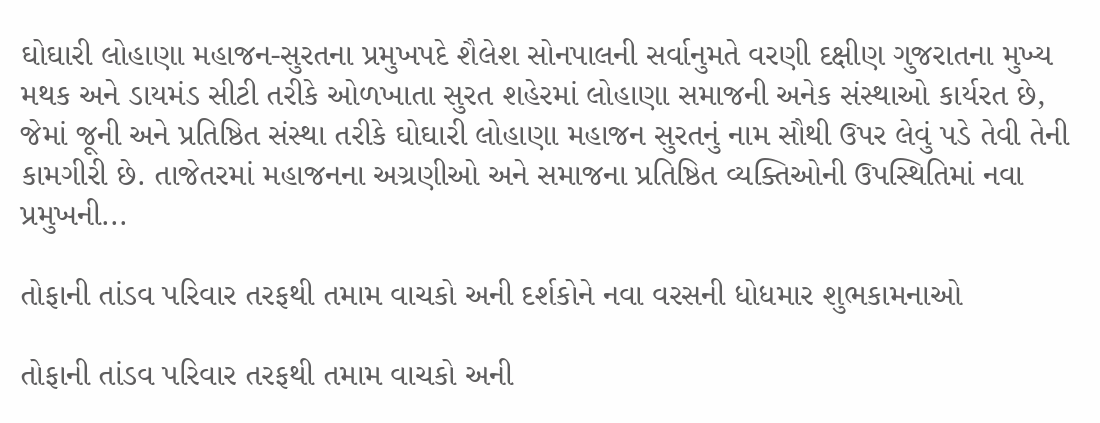ઘોઘારી લોહાણા મહાજન-સુરતના પ્રમુખપદે શૈલેશ સોનપાલની સર્વાનુમતે વરણી દક્ષીણ ગુજરાતના મુખ્ય મથક અને ડાયમંડ સીટી તરીકે ઓળખાતા સુરત શહેરમાં લોહાણા સમાજની અનેક સંસ્થાઓ કાર્યરત છે, જેમાં જૂની અને પ્રતિષ્ઠિત સંસ્થા તરીકે ઘોઘારી લોહાણા મહાજન સુરતનું નામ સૌથી ઉપર લેવું પડે તેવી તેની કામગીરી છે. તાજેતરમાં મહાજનના અગ્રણીઓ અને સમાજના પ્રતિષ્ઠિત વ્યક્તિઓની ઉપસ્થિતિમાં નવા પ્રમુખની...

તોફાની તાંડવ પરિવાર તરફથી તમામ વાચકો અની દર્શકોને નવા વરસની ધોધમાર શુભકામનાઓ

તોફાની તાંડવ પરિવાર તરફથી તમામ વાચકો અની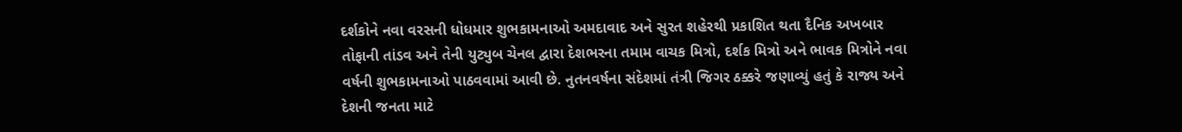દર્શકોને નવા વરસની ધોધમાર શુભકામનાઓ અમદાવાદ અને સુરત શહેરથી પ્રકાશિત થતા દૈનિક અખબાર તોફાની તાંડવ અને તેની યુટ્યુબ ચેનલ દ્વારા દેશભરના તમામ વાચક મિત્રો, દર્શક મિત્રો અને ભાવક મિત્રોને નવા વર્ષની શુભકામનાઓ પાઠવવામાં આવી છે. નુતનવર્ષના સંદેશમાં તંત્રી જિગર ઠક્કરે જણાવ્યું હતું કે રાજ્ય અને દેશની જનતા માટે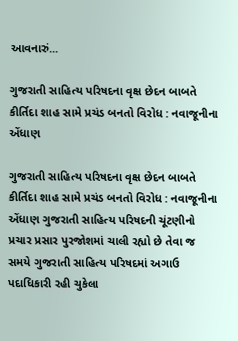આવનારું...

ગુજરાતી સાહિત્ય પરિષદના વૃક્ષ છેદન બાબતે કીર્તિદા શાહ સામે પ્રચંડ બનતો વિરોધ : નવાજૂનીના એંધાણ

ગુજરાતી સાહિત્ય પરિષદના વૃક્ષ છેદન બાબતે કીર્તિદા શાહ સામે પ્રચંડ બનતો વિરોધ : નવાજૂનીના એંધાણ ગુજરાતી સાહિત્ય પરિષદની ચૂંટણીનો પ્રચાર પ્રસાર પુરજોશમાં ચાલી રહ્યો છે તેવા જ સમયે ગુજરાતી સાહિત્ય પરિષદમાં અગાઉ પદાધિકારી રહી ચુકેલા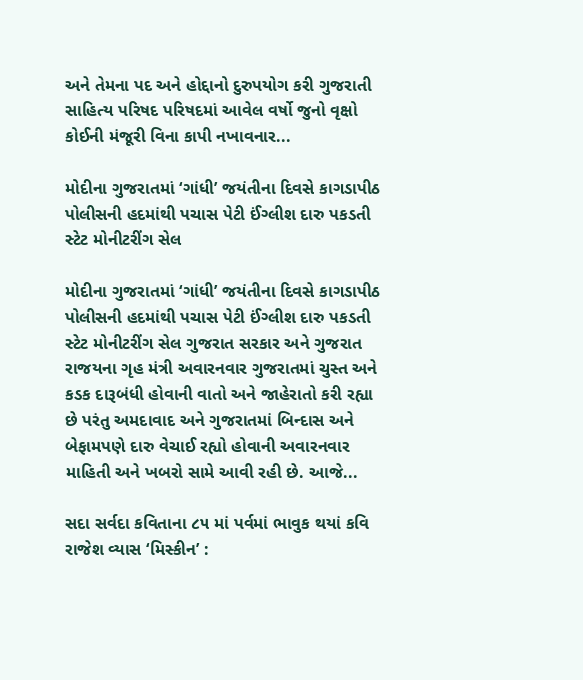અને તેમના પદ અને હોદ્દાનો દુરુપયોગ કરી ગુજરાતી સાહિત્ય પરિષદ પરિષદમાં આવેલ વર્ષો જુનો વૃક્ષો કોઈની મંજૂરી વિના કાપી નખાવનાર...

મોદીના ગુજરાતમાં ‘ગાંધી’ જયંતીના દિવસે કાગડાપીઠ પોલીસની હદમાંથી પચાસ પેટી ઈંગ્લીશ દારુ પકડતી સ્ટેટ મોનીટરીંગ સેલ

મોદીના ગુજરાતમાં ‘ગાંધી’ જયંતીના દિવસે કાગડાપીઠ પોલીસની હદમાંથી પચાસ પેટી ઈંગ્લીશ દારુ પકડતી સ્ટેટ મોનીટરીંગ સેલ ગુજરાત સરકાર અને ગુજરાત રાજયના ગૃહ મંત્રી અવારનવાર ગુજરાતમાં ચુસ્ત અને કડક દારૂબંધી હોવાની વાતો અને જાહેરાતો કરી રહ્યા છે પરંતુ અમદાવાદ અને ગુજરાતમાં બિન્દાસ અને બેફામપણે દારુ વેચાઈ રહ્યો હોવાની અવારનવાર માહિતી અને ખબરો સામે આવી રહી છે. આજે...

સદા સર્વદા કવિતાના ૮૫ માં પર્વમાં ભાવુક થયાં કવિ રાજેશ વ્યાસ ‘મિસ્કીન’ :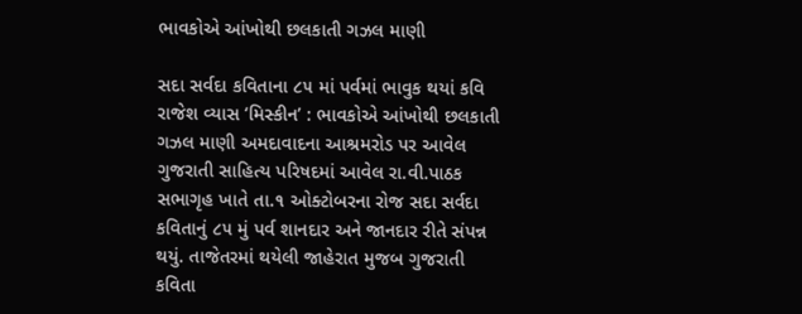ભાવકોએ આંખોથી છલકાતી ગઝલ માણી

સદા સર્વદા કવિતાના ૮૫ માં પર્વમાં ભાવુક થયાં કવિ રાજેશ વ્યાસ ‘મિસ્કીન’ : ભાવકોએ આંખોથી છલકાતી ગઝલ માણી અમદાવાદના આશ્રમરોડ પર આવેલ ગુજરાતી સાહિત્ય પરિષદમાં આવેલ રા.વી.પાઠક સભાગૃહ ખાતે તા.૧ ઓક્ટોબરના રોજ સદા સર્વદા કવિતાનું ૮૫ મું પર્વ શાનદાર અને જાનદાર રીતે સંપન્ન થયું. તાજેતરમાં થયેલી જાહેરાત મુજબ ગુજરાતી કવિતા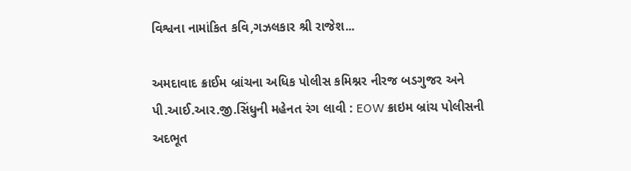વિશ્વના નામાંકિત કવિ,ગઝલકાર શ્રી રાજેશ...

અમદાવાદ ક્રાઈમ બ્રાંચના અધિક પોલીસ કમિશ્નર નીરજ બડગુજર અને પી.આઈ.આર.જી.સિંધુની મહેનત રંગ લાવી : EOW ક્રાઇમ બ્રાંચ પોલીસની અદભૂત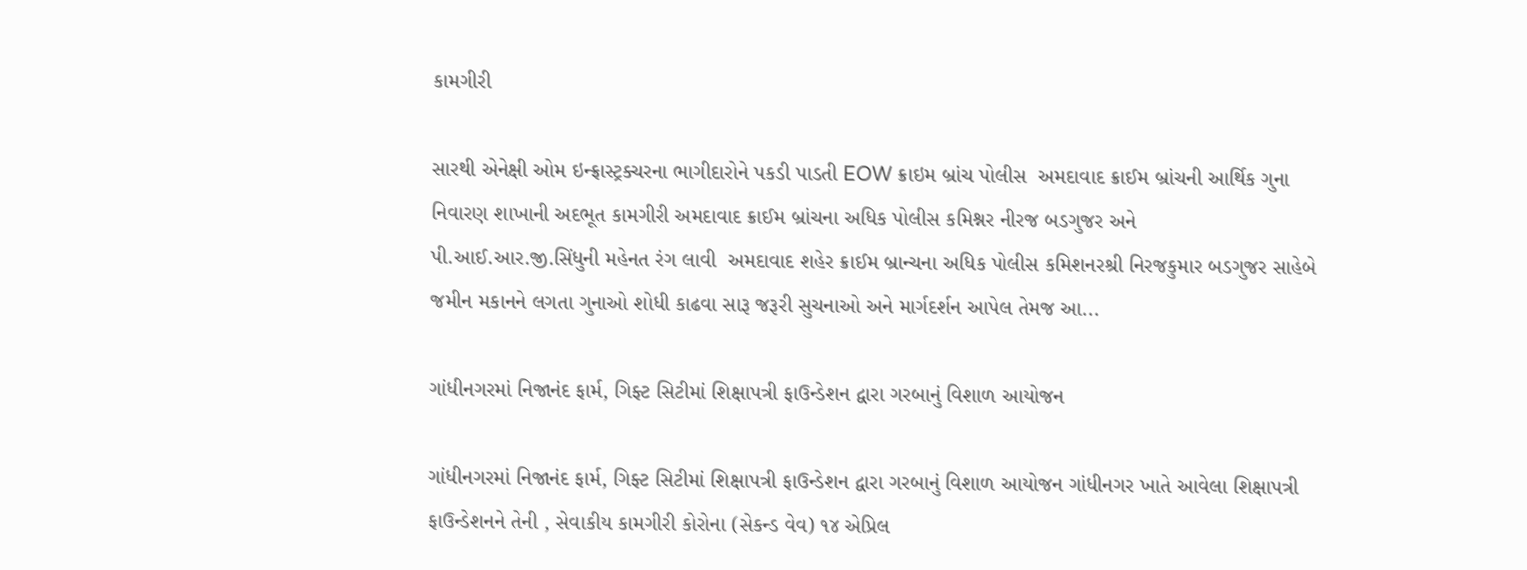કામગીરી

સારથી એનેક્ષી ઓમ ઇન્ફ્રાસ્ટ્રક્ચરના ભાગીદારોને પકડી પાડતી EOW ક્રાઇમ બ્રાંચ પોલીસ  અમદાવાદ ક્રાઈમ બ્રાંચની આર્થિક ગુના નિવારણ શાખાની અદભૂત કામગીરી અમદાવાદ ક્રાઈમ બ્રાંચના અધિક પોલીસ કમિશ્નર નીરજ બડગુજર અને     પી.આઈ.આર.જી.સિંધુની મહેનત રંગ લાવી  અમદાવાદ શહેર ક્રાઈમ બ્રાન્ચના અધિક પોલીસ કમિશનરશ્રી નિરજકુમાર બડગુજર સાહેબે જમીન મકાનને લગતા ગુનાઓ શોધી કાઢવા સારૂ જરૂરી સુચનાઓ અને માર્ગદર્શન આપેલ તેમજ આ...

ગાંધીનગરમાં નિજાનંદ ફાર્મ, ગિફ્ટ સિટીમાં શિક્ષાપત્રી ફાઉન્ડેશન દ્વારા ગરબાનું વિશાળ આયોજન

ગાંધીનગરમાં નિજાનંદ ફાર્મ, ગિફ્ટ સિટીમાં શિક્ષાપત્રી ફાઉન્ડેશન દ્વારા ગરબાનું વિશાળ આયોજન ગાંધીનગર ખાતે આવેલા શિક્ષાપત્રી ફાઉન્ડેશનને તેની , સેવાકીય કામગીરી કોરોના (સેકન્ડ વેવ) ૧૪ એપ્રિલ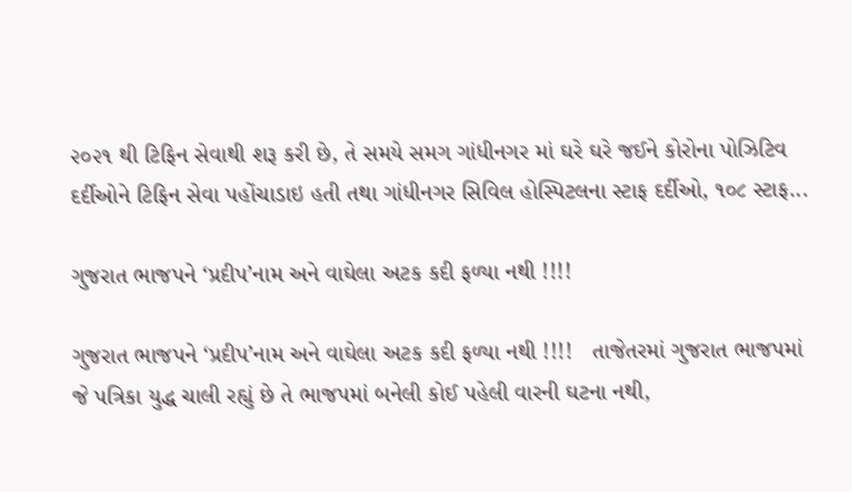૨૦૨૧ થી ટિફિન સેવાથી શરૂ કરી છે, તે સમયે સમગ ગાંધીનગર માં ઘરે ઘરે જઈને કોરોના પોઝિટિવ દર્દીઓને ટિફિન સેવા પહોંચાડાઇ હતી તથા ગાંધીનગર સિવિલ હોસ્પિટલના સ્ટાફ દર્દીઓ, ૧૦૮ સ્ટાફ...

ગુજરાત ભાજપને ‘પ્રદીપ’નામ અને વાઘેલા અટક કદી ફળ્યા નથી !!!!

ગુજરાત ભાજપને ‘પ્રદીપ’નામ અને વાઘેલા અટક કદી ફળ્યા નથી !!!!   તાજેતરમાં ગુજરાત ભાજપમાં જે પત્રિકા યુદ્ધ ચાલી રહ્યું છે તે ભાજપમાં બનેલી કોઈ પહેલી વારની ઘટના નથી,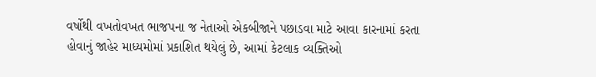વર્ષોથી વખતોવખત ભાજપના જ નેતાઓ એકબીજાને પછાડવા માટે આવા કારનામાં કરતા હોવાનું જાહેર માધ્યમોમાં પ્રકાશિત થયેલું છે, આમાં કેટલાક વ્યક્તિઓ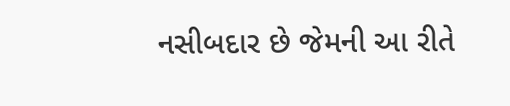નસીબદાર છે જેમની આ રીતે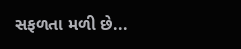સફળતા મળી છે...